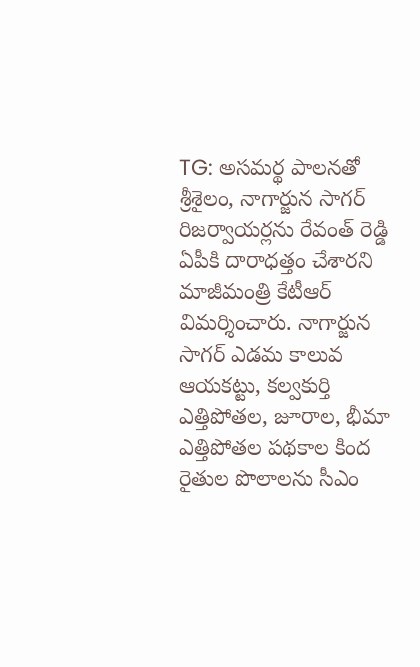TG: అసమర్థ పాలనతో శ్రీశైలం, నాగార్జున సాగర్ రిజర్వాయర్లను రేవంత్ రెడ్డి ఏపీకి దారాధత్తం చేశారని మాజీమంత్రి కేటీఆర్ విమర్శించారు. నాగార్జున సాగర్ ఎడమ కాలువ ఆయకట్టు, కల్వకుర్తి ఎత్తిపోతల, జూరాల, భీమా ఎత్తిపోతల పథకాల కింద రైతుల పొలాలను సీఎం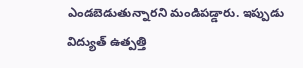ఎండబెడుతున్నారని మండిపడ్డారు. ఇప్పుడు విద్యుత్ ఉత్పత్తి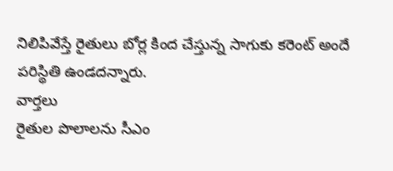నిలిపివేస్తే రైతులు బోర్ల కింద చేస్తున్న సాగుకు కరెంట్ అందే పరిస్థితి ఉండదన్నారు.
వార్తలు
రైతుల పొలాలను సీఎం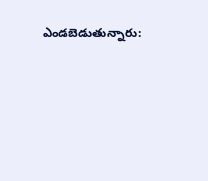ఎండబెడుతున్నారు: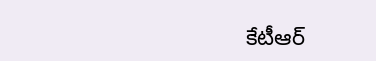కేటీఆర్